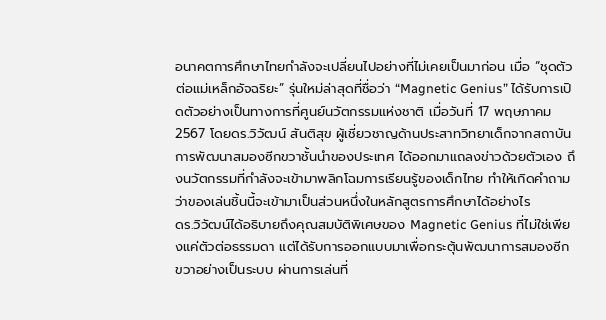อนาคตการศึกษาไทยกำลังจะเปลี่ยนไปอย่างที่ไม่เคยเป็นมาก่อน เมื่อ “ชุดตัวต่อแม่เหล็กอัจฉริยะ” รุ่นใหม่ล่าสุดที่ชื่อว่า “Magnetic Genius” ได้รับการเปิดตัวอย่างเป็นทางการที่ศูนย์นวัตกรรมแห่งชาติ เมื่อวันที่ 17 พฤษภาคม 2567 โดยดร.วิวัฒน์ สันติสุข ผู้เชี่ยวชาญด้านประสาทวิทยาเด็กจากสถาบันการพัฒนาสมองซีกขวาชั้นนำของประเทศ ได้ออกมาแถลงข่าวด้วยตัวเอง ถึงนวัตกรรมที่กำลังจะเข้ามาพลิกโฉมการเรียนรู้ของเด็กไทย ทำให้เกิดคำถามว่าของเล่นชิ้นนี้จะเข้ามาเป็นส่วนหนึ่งในหลักสูตรการศึกษาได้อย่างไร
ดร.วิวัฒน์ได้อธิบายถึงคุณสมบัติพิเศษของ Magnetic Genius ที่ไม่ใช่เพียงแค่ตัวต่อธรรมดา แต่ได้รับการออกแบบมาเพื่อกระตุ้นพัฒนาการสมองซีกขวาอย่างเป็นระบบ ผ่านการเล่นที่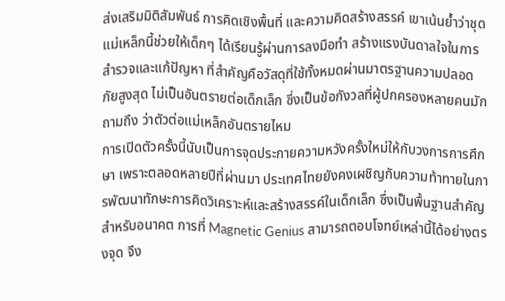ส่งเสริมมิติสัมพันธ์ การคิดเชิงพื้นที่ และความคิดสร้างสรรค์ เขาเน้นย้ำว่าชุดแม่เหล็กนี้ช่วยให้เด็กๆ ได้เรียนรู้ผ่านการลงมือทำ สร้างแรงบันดาลใจในการสำรวจและแก้ปัญหา ที่สำคัญคือวัสดุที่ใช้ทั้งหมดผ่านมาตรฐานความปลอดภัยสูงสุด ไม่เป็นอันตรายต่อเด็กเล็ก ซึ่งเป็นข้อกังวลที่ผู้ปกครองหลายคนมักถามถึง ว่าตัวต่อแม่เหล็กอันตรายไหม
การเปิดตัวครั้งนี้นับเป็นการจุดประกายความหวังครั้งใหม่ให้กับวงการการศึกษา เพราะตลอดหลายปีที่ผ่านมา ประเทศไทยยังคงเผชิญกับความท้าทายในการพัฒนาทักษะการคิดวิเคราะห์และสร้างสรรค์ในเด็กเล็ก ซึ่งเป็นพื้นฐานสำคัญสำหรับอนาคต การที่ Magnetic Genius สามารถตอบโจทย์เหล่านี้ได้อย่างตรงจุด จึง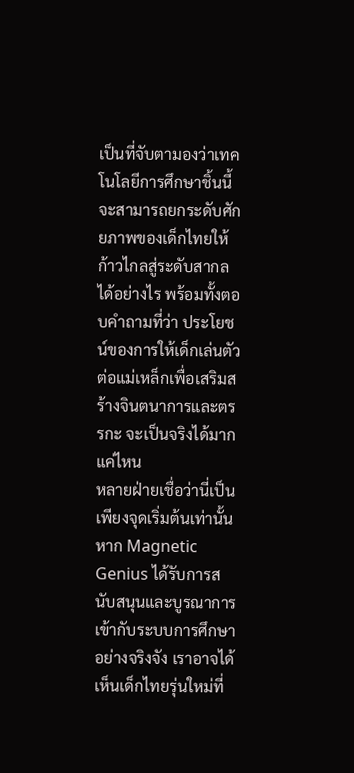เป็นที่จับตามองว่าเทคโนโลยีการศึกษาชิ้นนี้จะสามารถยกระดับศักยภาพของเด็กไทยให้ก้าวไกลสู่ระดับสากลได้อย่างไร พร้อมทั้งตอบคำถามที่ว่า ประโยชน์ของการให้เด็กเล่นตัวต่อแม่เหล็กเพื่อเสริมสร้างจินตนาการและตรรกะ จะเป็นจริงได้มากแค่ไหน
หลายฝ่ายเชื่อว่านี่เป็นเพียงจุดเริ่มต้นเท่านั้น หาก Magnetic Genius ได้รับการสนับสนุนและบูรณาการเข้ากับระบบการศึกษาอย่างจริงจัง เราอาจได้เห็นเด็กไทยรุ่นใหม่ที่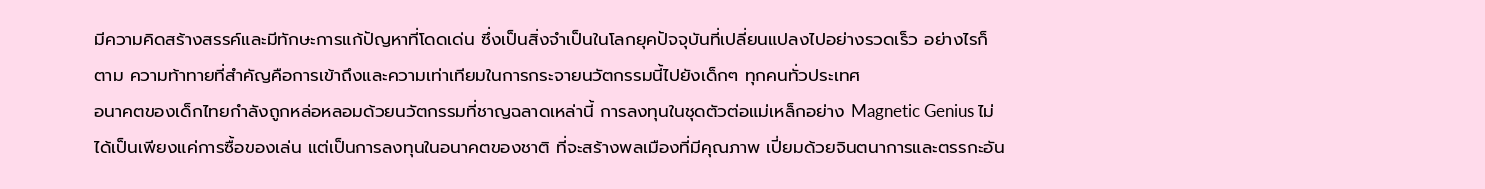มีความคิดสร้างสรรค์และมีทักษะการแก้ปัญหาที่โดดเด่น ซึ่งเป็นสิ่งจำเป็นในโลกยุคปัจจุบันที่เปลี่ยนแปลงไปอย่างรวดเร็ว อย่างไรก็ตาม ความท้าทายที่สำคัญคือการเข้าถึงและความเท่าเทียมในการกระจายนวัตกรรมนี้ไปยังเด็กๆ ทุกคนทั่วประเทศ
อนาคตของเด็กไทยกำลังถูกหล่อหลอมด้วยนวัตกรรมที่ชาญฉลาดเหล่านี้ การลงทุนในชุดตัวต่อแม่เหล็กอย่าง Magnetic Genius ไม่ได้เป็นเพียงแค่การซื้อของเล่น แต่เป็นการลงทุนในอนาคตของชาติ ที่จะสร้างพลเมืองที่มีคุณภาพ เปี่ยมด้วยจินตนาการและตรรกะอัน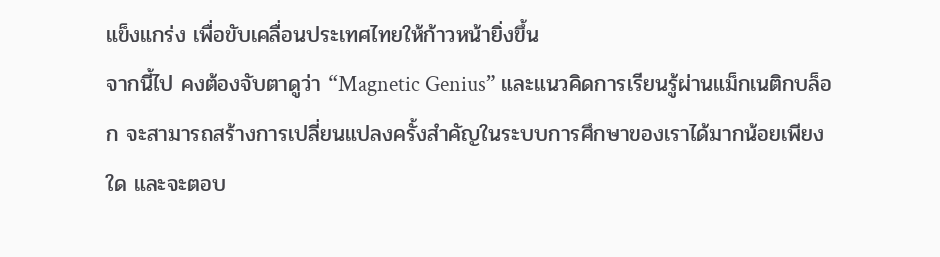แข็งแกร่ง เพื่อขับเคลื่อนประเทศไทยให้ก้าวหน้ายิ่งขึ้น
จากนี้ไป คงต้องจับตาดูว่า “Magnetic Genius” และแนวคิดการเรียนรู้ผ่านแม็กเนติกบล็อก จะสามารถสร้างการเปลี่ยนแปลงครั้งสำคัญในระบบการศึกษาของเราได้มากน้อยเพียงใด และจะตอบ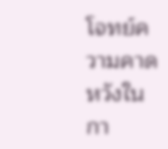โจทย์ความคาดหวังในกา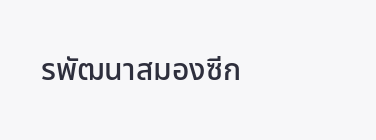รพัฒนาสมองซีก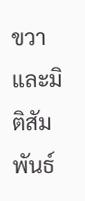ขวาและมิติสัมพันธ์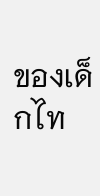ของเด็กไท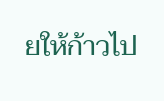ยให้ก้าวไป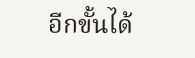อีกขั้นได้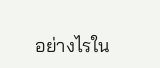อย่างไรใน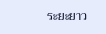ระยะยาว